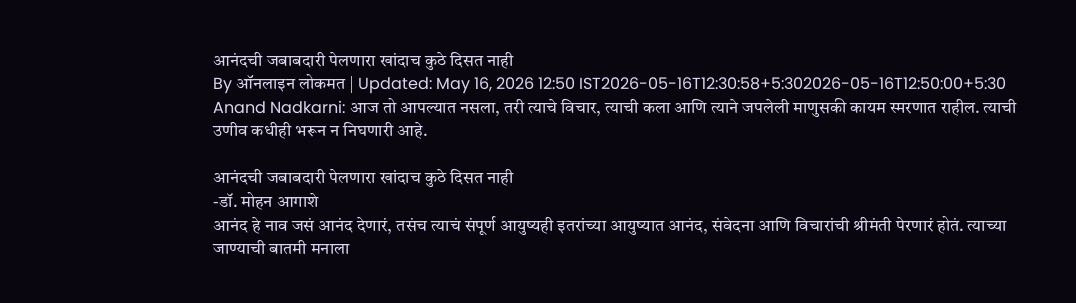आनंदची जबाबदारी पेलणारा खांदाच कुठे दिसत नाही
By ऑनलाइन लोकमत | Updated: May 16, 2026 12:50 IST2026-05-16T12:30:58+5:302026-05-16T12:50:00+5:30
Anand Nadkarni: आज तो आपल्यात नसला, तरी त्याचे विचार, त्याची कला आणि त्याने जपलेली माणुसकी कायम स्मरणात राहील. त्याची उणीव कधीही भरून न निघणारी आहे.

आनंदची जबाबदारी पेलणारा खांदाच कुठे दिसत नाही
-डॉ. मोहन आगाशे
आनंद हे नाव जसं आनंद देणारं, तसंच त्याचं संपूर्ण आयुष्यही इतरांच्या आयुष्यात आनंद, संवेदना आणि विचारांची श्रीमंती पेरणारं होतं. त्याच्या जाण्याची बातमी मनाला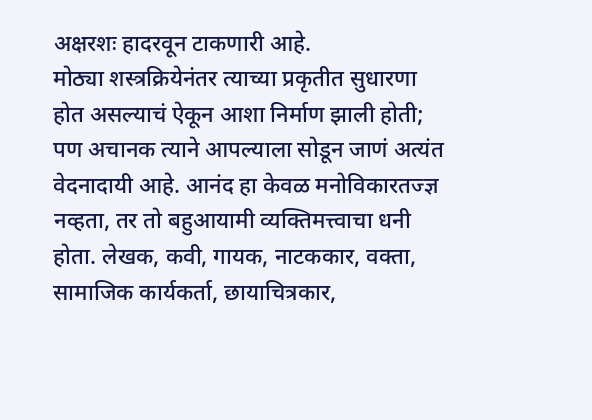अक्षरशः हादरवून टाकणारी आहे.
मोठ्या शस्त्रक्रियेनंतर त्याच्या प्रकृतीत सुधारणा होत असल्याचं ऐकून आशा निर्माण झाली होती; पण अचानक त्याने आपल्याला सोडून जाणं अत्यंत वेदनादायी आहे. आनंद हा केवळ मनोविकारतज्ज्ञ नव्हता, तर तो बहुआयामी व्यक्तिमत्त्वाचा धनी होता. लेखक, कवी, गायक, नाटककार, वक्ता, सामाजिक कार्यकर्ता, छायाचित्रकार,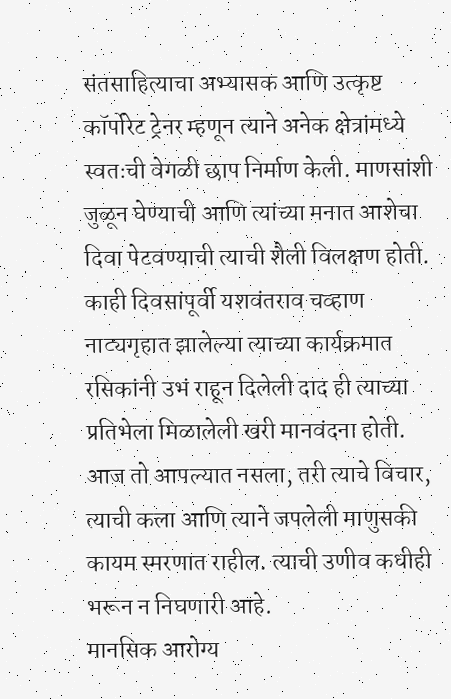संतसाहित्याचा अभ्यासक आणि उत्कृष्ट कॉर्पोरेट ट्रेनर म्हणून त्याने अनेक क्षेत्रांमध्ये स्वतःची वेगळी छाप निर्माण केली. माणसांशी जुळून घेण्याची आणि त्यांच्या मनात आशेचा दिवा पेटवण्याची त्याची शैली विलक्षण होती.
काही दिवसांपूर्वी यशवंतराव चव्हाण नाट्यगृहात झालेल्या त्याच्या कार्यक्रमात रसिकांनी उभं राहून दिलेली दाद ही त्याच्या प्रतिभेला मिळालेली खरी मानवंदना होती. आज तो आपल्यात नसला, तरी त्याचे विचार, त्याची कला आणि त्याने जपलेली माणुसकी कायम स्मरणात राहील. त्याची उणीव कधीही भरून न निघणारी आहे.
मानसिक आरोग्य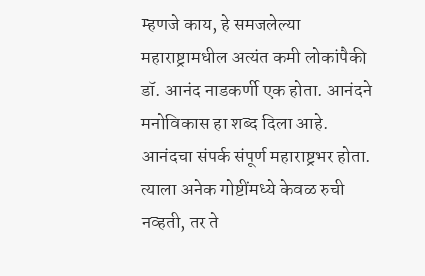म्हणजे काय, हे समजलेल्या महाराष्ट्रामधील अत्यंत कमी लोकांपैकी डॉ. आनंद नाडकर्णी एक होता. आनंदने मनोविकास हा शब्द दिला आहे. आनंदचा संपर्क संपूर्ण महाराष्ट्रभर होता. त्याला अनेक गोष्टींमध्ये केवळ रुची नव्हती, तर ते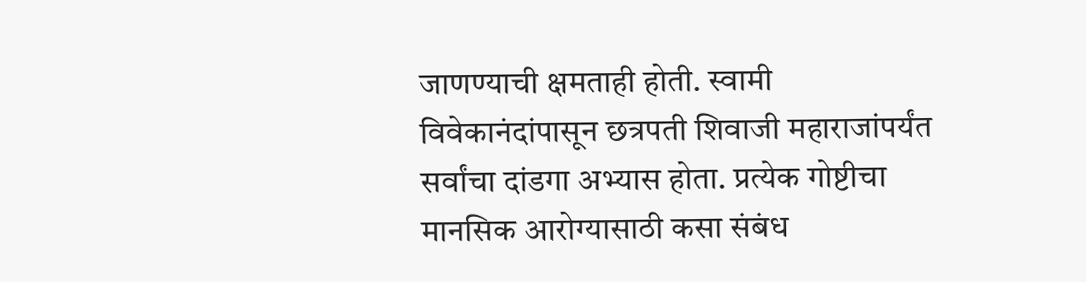जाणण्याची क्षमताही होती. स्वामी विवेकानंदांपासून छत्रपती शिवाजी महाराजांपर्यंत सर्वांचा दांडगा अभ्यास होता. प्रत्येक गोष्टीचा मानसिक आरोग्यासाठी कसा संबंध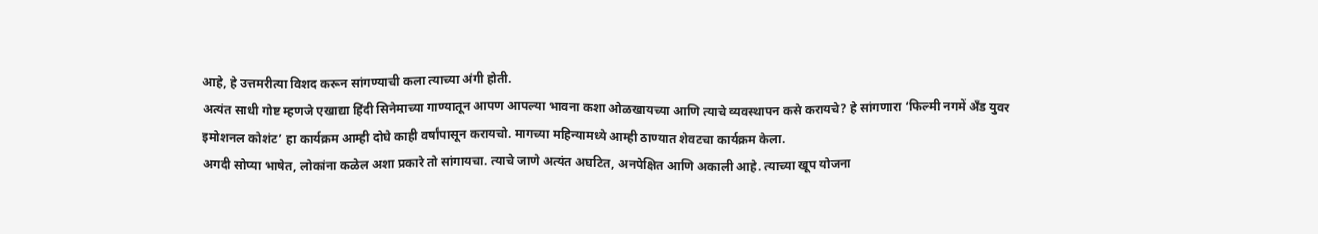आहे, हे उत्तमरीत्या विशद करून सांगण्याची कला त्याच्या अंगी होती.
अत्यंत साधी गोष्ट म्हणजे एखाद्या हिंदी सिनेमाच्या गाण्यातून आपण आपल्या भावना कशा ओळखायच्या आणि त्याचे व्यवस्थापन कसे करायचे? हे सांगणारा ‘फिल्मी नगमें अँड युवर इमोशनल कोशंट’ हा कार्यक्रम आम्ही दोघे काही वर्षांपासून करायचो. मागच्या महिन्यामध्ये आम्ही ठाण्यात शेवटचा कार्यक्रम केला.
अगदी सोप्या भाषेत, लोकांना कळेल अशा प्रकारे तो सांगायचा. त्याचे जाणे अत्यंत अघटित, अनपेक्षित आणि अकाली आहे. त्याच्या खूप योजना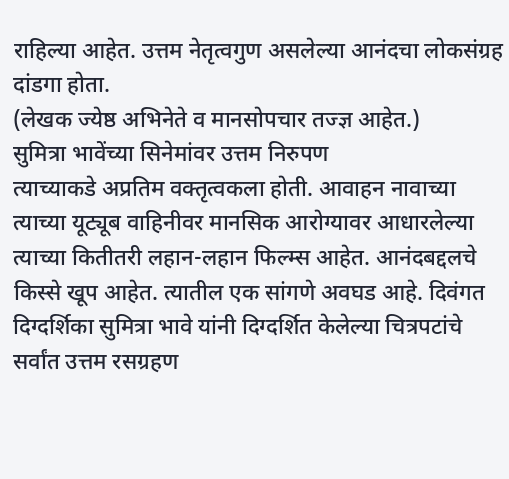राहिल्या आहेत. उत्तम नेतृत्वगुण असलेल्या आनंदचा लोकसंग्रह दांडगा होता.
(लेखक ज्येष्ठ अभिनेते व मानसोपचार तज्ज्ञ आहेत.)
सुमित्रा भावेंच्या सिनेमांवर उत्तम निरुपण
त्याच्याकडे अप्रतिम वक्तृत्वकला होती. आवाहन नावाच्या त्याच्या यूट्यूब वाहिनीवर मानसिक आरोग्यावर आधारलेल्या त्याच्या कितीतरी लहान-लहान फिल्म्स आहेत. आनंदबद्दलचे किस्से खूप आहेत. त्यातील एक सांगणे अवघड आहे. दिवंगत दिग्दर्शिका सुमित्रा भावे यांनी दिग्दर्शित केलेल्या चित्रपटांचे सर्वांत उत्तम रसग्रहण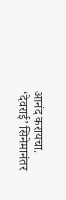आनंद करायचा.
‘देवराई’ सिनेमानंतर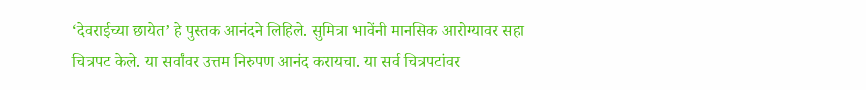‘देवराईच्या छायेत’ हे पुस्तक आनंदने लिहिले. सुमित्रा भावेंनी मानसिक आरोग्यावर सहा चित्रपट केले. या सर्वांवर उत्तम निरुपण आनंद करायचा. या सर्व चित्रपटांवर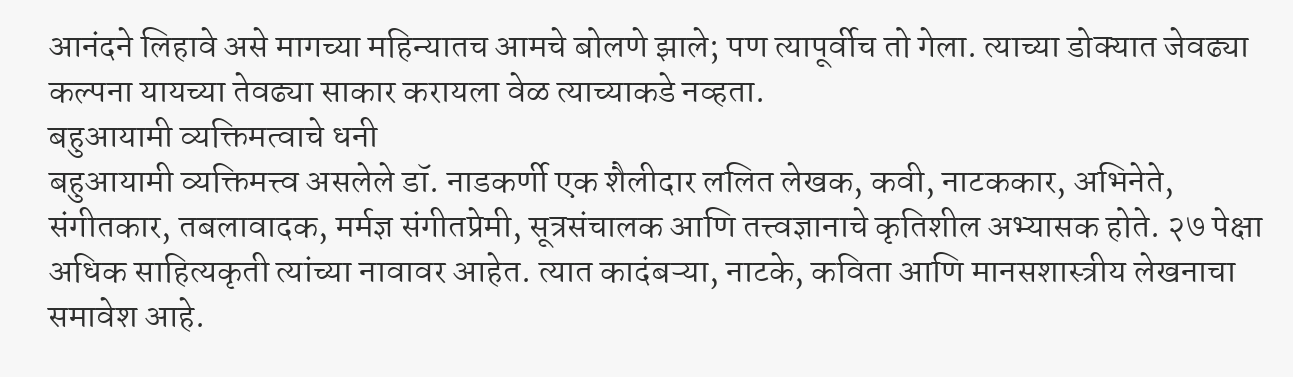आनंदने लिहावे असे मागच्या महिन्यातच आमचे बोलणे झाले; पण त्यापूर्वीच तो गेला. त्याच्या डोक्यात जेवढ्या कल्पना यायच्या तेवढ्या साकार करायला वेळ त्याच्याकडे नव्हता.
बहुआयामी व्यक्तिमत्वाचे धनी
बहुआयामी व्यक्तिमत्त्व असलेले डॉ. नाडकर्णी एक शैलीदार ललित लेखक, कवी, नाटककार, अभिनेते, संगीतकार, तबलावादक, मर्मज्ञ संगीतप्रेमी, सूत्रसंचालक आणि तत्त्वज्ञानाचे कृतिशील अभ्यासक होते. २७ पेक्षा अधिक साहित्यकृती त्यांच्या नावावर आहेत. त्यात कादंबऱ्या, नाटके, कविता आणि मानसशास्त्रीय लेखनाचा समावेश आहे.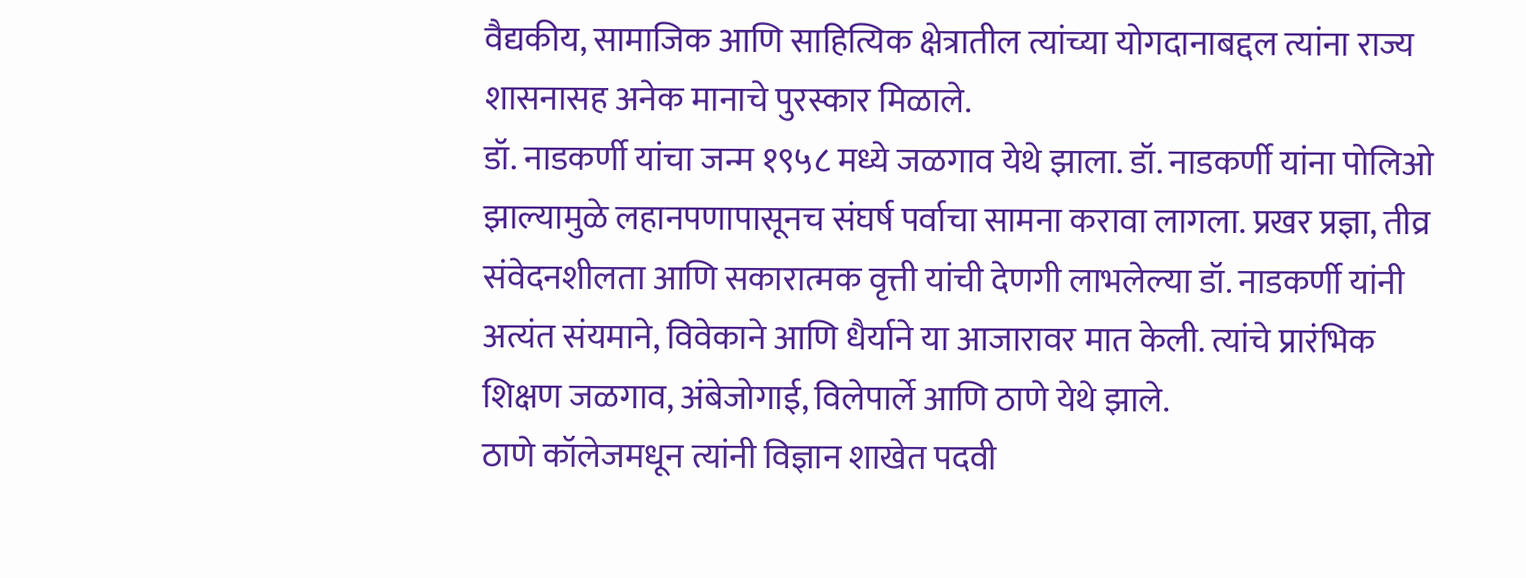वैद्यकीय, सामाजिक आणि साहित्यिक क्षेत्रातील त्यांच्या योगदानाबद्दल त्यांना राज्य शासनासह अनेक मानाचे पुरस्कार मिळाले.
डॉ. नाडकर्णी यांचा जन्म १९५८ मध्ये जळगाव येथे झाला. डॉ. नाडकर्णी यांना पोलिओ झाल्यामुळे लहानपणापासूनच संघर्ष पर्वाचा सामना करावा लागला. प्रखर प्रज्ञा, तीव्र संवेदनशीलता आणि सकारात्मक वृत्ती यांची देणगी लाभलेल्या डॉ. नाडकर्णी यांनी अत्यंत संयमाने, विवेकाने आणि धैर्याने या आजारावर मात केली. त्यांचे प्रारंभिक शिक्षण जळगाव, अंबेजोगाई, विलेपार्ले आणि ठाणे येथे झाले.
ठाणे कॉलेजमधून त्यांनी विज्ञान शाखेत पदवी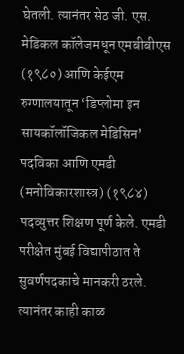घेतली. त्यानंतर सेठ जी. एस. मेडिकल कॉलेजमधून एमबीबीएस (१९८०) आणि केईएम रुग्णालयातून ‘डिप्लोमा इन सायकॉलॉजिकल मेडिसिन’ पदविका आणि एमडी (मनोविकारशास्त्र) (१९८४) पदव्युत्तर शिक्षण पूर्ण केले. एमडी परीक्षेत मुंबई विद्यापीठात ते सुवर्णपदकाचे मानकरी ठरले. त्यानंतर काही काळ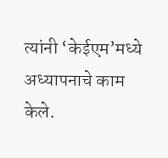त्यांनी ‘केईएम’मध्ये अध्यापनाचे काम केले.